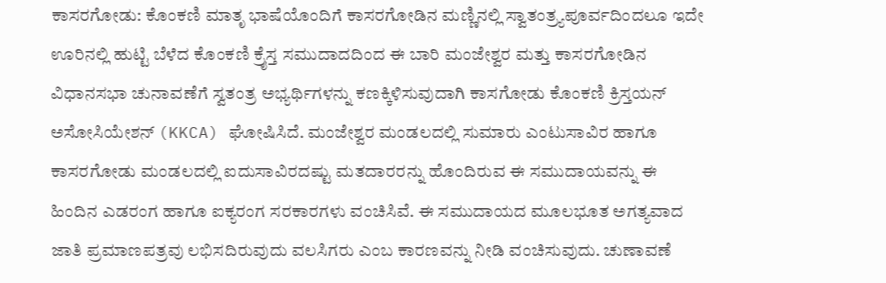ಕಾಸರಗೋಡು: ಕೊಂಕಣಿ ಮಾತೃ ಭಾಷೆಯೊಂದಿಗೆ ಕಾಸರಗೋಡಿನ ಮಣ್ಣಿನಲ್ಲಿ ಸ್ವಾತಂತ್ರ್ಯಪೂರ್ವದಿಂದಲೂ ಇದೇ ಊರಿನಲ್ಲಿ ಹುಟ್ಟಿ ಬೆಳೆದ ಕೊಂಕಣಿ ಕ್ರೈಸ್ತ ಸಮುದಾದದಿಂದ ಈ ಬಾರಿ ಮಂಜೇಶ್ವರ ಮತ್ತು ಕಾಸರಗೋಡಿನ ವಿಧಾನಸಭಾ ಚುನಾವಣೆಗೆ ಸ್ವತಂತ್ರ ಅಭ್ಯರ್ಥಿಗಳನ್ನು ಕಣಕ್ಕಿಳಿಸುವುದಾಗಿ ಕಾಸಗೋಡು ಕೊಂಕಣಿ ಕ್ರಿಸ್ತಯನ್ ಅಸೋಸಿಯೇಶನ್ (KKCA) ಘೋಷಿಸಿದೆ. ಮಂಜೇಶ್ವರ ಮಂಡಲದಲ್ಲಿ ಸುಮಾರು ಎಂಟುಸಾವಿರ ಹಾಗೂ ಕಾಸರಗೋಡು ಮಂಡಲದಲ್ಲಿ ಐದುಸಾವಿರದಷ್ಟು ಮತದಾರರನ್ನು ಹೊಂದಿರುವ ಈ ಸಮುದಾಯವನ್ನು ಈ ಹಿಂದಿನ ಎಡರಂಗ ಹಾಗೂ ಐಕ್ಯರಂಗ ಸರಕಾರಗಳು ವಂಚಿಸಿವೆ. ಈ ಸಮುದಾಯದ ಮೂಲಭೂತ ಅಗತ್ಯವಾದ ಜಾತಿ ಪ್ರಮಾಣಪತ್ರವು ಲಭಿಸದಿರುವುದು ವಲಸಿಗರು ಎಂಬ ಕಾರಣವನ್ನು ನೀಡಿ ವಂಚಿಸುವುದು. ಚುಣಾವಣೆ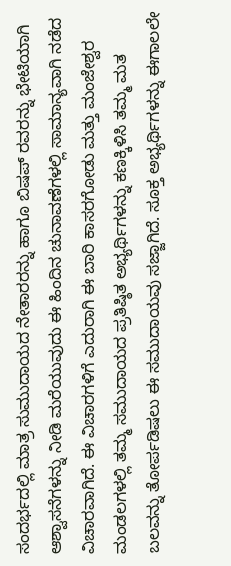ಸಂದರ್ಭದಲ್ಲಿ ಮಾತ್ರ ಸುಮುದಾಯದ ನೇತಾರರನ್ನು ಹಾಗೂ ಬಿಷಪ್ ರವರನ್ನು ಭೇಟಿಯಾಗಿ ಆಶ್ವಾಸನೆಗಳನ್ನು ನೀಡಿ ಮರೆಯುವುದು ಈ ಹಿಂದಿನ ಚುನಾವಣೆಗಳಲ್ಲಿ ಸಾಮಾನ್ಯವಾಗಿ ನಡೆದ ವಿಚಾರವಾಗಿದೆ. ಈ ವಿಚಾರಗಳಿಗೆ ಎದುರಾಗಿ ಈ ಬಾರಿ ಕಾಸರಗೋಡು ಮತ್ತು ಮಂಜೇಶ್ವರ ಮಂಡಲಗಳಲ್ಲಿ ತಮ್ಮ ಸಮುದಾಯದ ಪ್ರತಿಷ್ಠಿತ ಅಭ್ಯರ್ಥಿಗಳನ್ನು ಕಣಕ್ಕಿಳಿಸಿ ತಮ್ಮ ಮತ ಬಲವನ್ನು ತೋರ್ಪಡಿಷಲು ಈ ಸಮುದಾಯವು ಸಜ್ಜಾಗಿದೆ. ಸೂಕ್ತ ಅಭ್ಯರ್ಥಿಗಳನ್ನು ಈಗಾಲಲೇ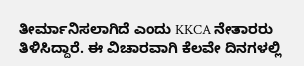ತೀರ್ಮಾನಿಸಲಾಗಿದೆ ಎಂದು KKCA ನೇತಾರರು ತಿಳಿಸಿದ್ದಾರೆ. ಈ ವಿಚಾರವಾಗಿ ಕೆಲವೇ ದಿನಗಳಲ್ಲಿ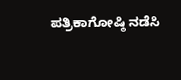ಪತ್ರಿಕಾಗೋಷ್ಠಿ ನಡೆಸಿ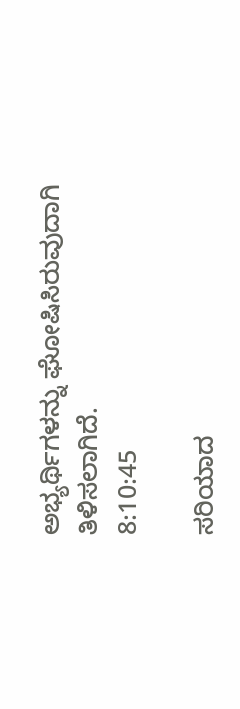ಅಭ್ಯರ್ಥಿಗಳನ್ನು ಘೋಷಿಸಿರುವುದಾಗಿ ತಿಳಿಸಲಾಗಿದೆ.
8:10:45

ಸರಿಯಾದ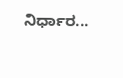ನಿರ್ಧಾರ...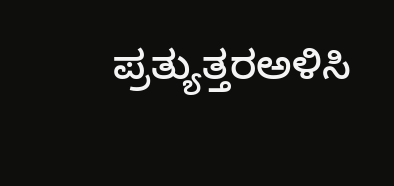ಪ್ರತ್ಯುತ್ತರಅಳಿಸಿ